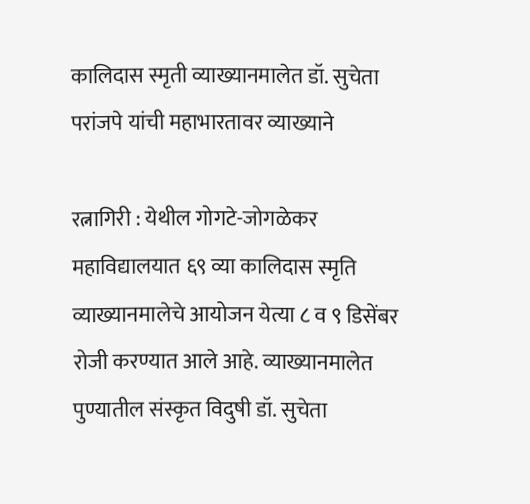कालिदास स्मृती व्याख्यानमालेत डॉ. सुचेता परांजपे यांची महाभारतावर व्याख्याने

रत्नागिरी : येथील गोगटे-जोगळेकर महाविद्यालयात ६९ व्या कालिदास स्मृति व्याख्यानमालेचे आयोजन येत्या ८ व ९ डिसेंबर रोजी करण्यात आले आहे. व्याख्यानमालेत पुण्यातील संस्कृत विदुषी डॉ. सुचेता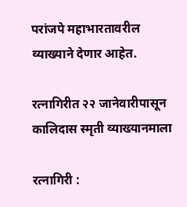परांजपे महाभारतावरील व्याख्याने देणार आहेत.

रत्नागिरीत २२ जानेवारीपासून कालिदास स्मृती व्याख्यानमाला

रत्नागिरी :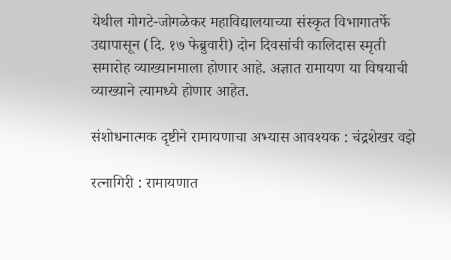येथील गोगटे-जोगळेकर महाविद्यालयाच्या संस्कृत विभागातर्फे उद्यापासून (दि. १७ फेब्रुवारी) दोन दिवसांची कालिदास स्मृती समारोह व्याख्यानमाला होणार आहे. अज्ञात रामायण या विषयाची व्याख्याने त्यामध्ये होणार आहेत.

संशोधनात्मक दृष्टीने रामायणाचा अभ्यास आवश्यक : चंद्रशेखर वझे

रत्नागिरी : रामायणात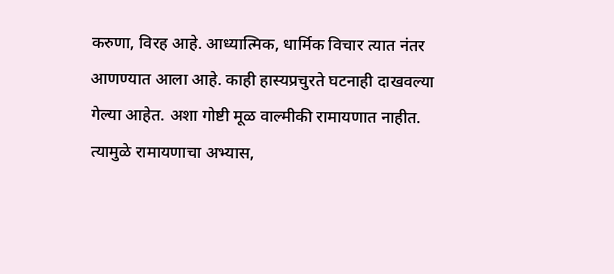करुणा, विरह आहे. आध्यात्मिक, धार्मिक विचार त्यात नंतर आणण्यात आला आहे. काही हास्यप्रचुरते घटनाही दाखवल्या गेल्या आहेत. अशा गोष्टी मूळ वाल्मीकी रामायणात नाहीत. त्यामुळे रामायणाचा अभ्यास,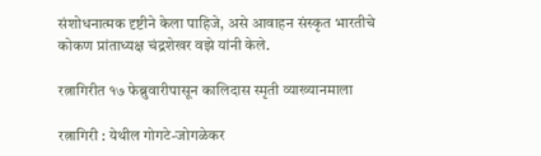संशोधनात्मक दृष्टीने केला पाहिजे, असे आवाहन संस्कृत भारतीचे कोकण प्रांताध्यक्ष चंद्रशेखर वझे यांनी केले.

रत्नागिरीत १७ फेब्रुवारीपासून कालिदास स्मृती व्याख्यानमाला

रत्नागिरी : येथील गोगटे-जोगळेकर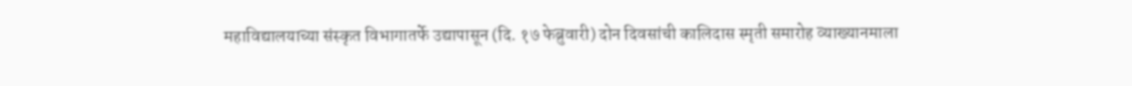महाविद्यालयाच्या संस्कृत विभागातर्फे उद्यापासून (दि. १७ फेब्रुवारी) दोन दिवसांची कालिदास स्मृती समारोह व्याख्यानमाला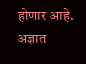होणार आहे. अज्ञात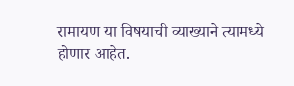रामायण या विषयाची व्याख्याने त्यामध्ये होणार आहेत.